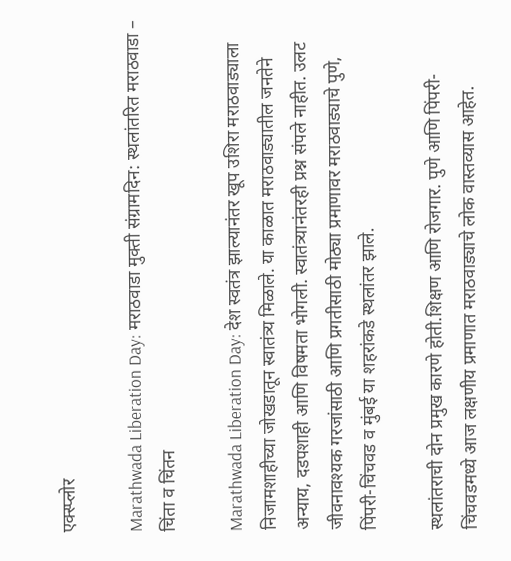एक्स्प्लोर

Marathwada Liberation Day: मराठवाडा मुक्ती संग्रामदिन: स्थलांतरित मराठवाडा – चिंता व चिंतन

Marathwada Liberation Day: देश स्वतंत्र झाल्यानंतर खूप उशिरा मराठवाड्याला निजामशाहीच्या जोखडातून स्वातंत्र्य मिळाले. या काळात मराठवाड्यातील जनतेने अन्याय, दडपशाही आणि विषमता भोगली. स्वातंत्र्यानंतरही प्रश्न संपले नाहीत. उलट जीवनावश्यक गरजांसाठी आणि प्रगतीसाठी मोठ्या प्रमाणावर मराठवाड्याचे पुणे, पिंपरी-चिंचवड व मुंबई या शहरांकडे स्थलांतर झाले.

स्थलांतराची दोन प्रमुख कारणे होती.शिक्षण आणि रोजगार. पुणे आणि पिंपरी-चिंचवडमध्ये आज लक्षणीय प्रमाणात मराठवाड्याचे लोक वास्तव्यास आहेत.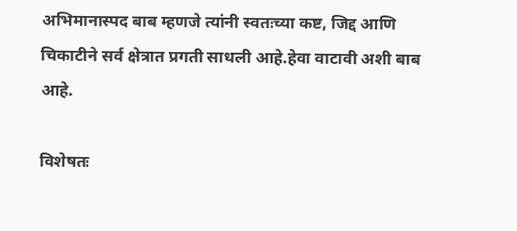अभिमानास्पद बाब म्हणजे त्यांनी स्वतःच्या कष्ट, जिद्द आणि चिकाटीने सर्व क्षेत्रात प्रगती साधली आहे.हेवा वाटावी अशी बाब आहे.

विशेषतः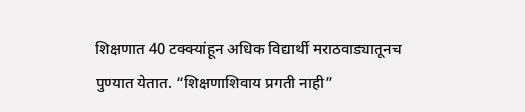शिक्षणात 40 टक्क्यांहून अधिक विद्यार्थी मराठवाड्यातूनच पुण्यात येतात. “शिक्षणाशिवाय प्रगती नाही”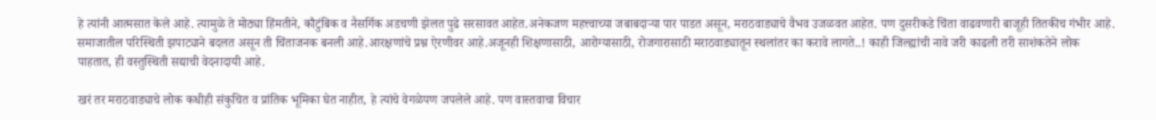हे त्यांनी आत्मसात केले आहे. त्यामुळे ते मोठ्या हिंमतीने, कौटुंबिक व नैसर्गिक अडचणी झेलत पुढे सरसावत आहेत.अनेकजण महत्त्वाच्या जबाबदाऱ्या पार पाडत असून, मराठवाड्याचे वैभव उजळवत आहेत. पण दुसरीकडे चिंता वाढवणारी बाजूही तितकीच गंभीर आहे. समाजातील परिस्थिती झपाट्याने बदलत असून ती चिंताजनक बनली आहे.आरक्षणांचे प्रश्न ऐरणीवर आहे.अजूनही शिक्षणासाठी, आरोग्यासाठी, रोजगारासाठी मराठवाड्यातून स्थलांतर का करावे लागते..! काही जिल्ह्यांची नावे जरी काढली तरी साशंकतेने लोक पाहतात, ही वस्तुस्थिती सद्याची वेदनादायी आहे.

खरं तर मराठवाड्याचे लोक कधीही संकुचित व प्रांतिक भूमिका घेत नाहीत, हे त्यांचे वेगळेपण जपलेले आहे. पण वास्तवाचा विचार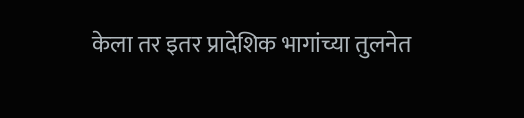केला तर इतर प्रादेशिक भागांच्या तुलनेत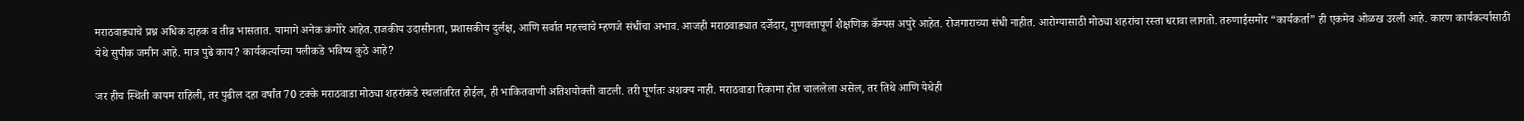मराठवाड्याचे प्रश्न अधिक दाहक व तीव्र भासतात. यामागे अनेक कंगोरे आहेत.राजकीय उदासीनता, प्रशासकीय दुर्लक्ष, आणि सर्वात महत्त्वाचे म्हणजे संधींचा अभाव. आजही मराठवाड्यात दर्जेदार, गुणवत्तापूर्ण शैक्षणिक कॅम्पस अपुरे आहेत. रोजगाराच्या संधी नाहीत. आरोग्यासाठी मोठ्या शहरांचा रस्ता धरावा लागतो. तरुणाईसमोर “कार्यकर्ता” ही एकमेव ओळख उरली आहे. कारण कार्यकर्त्यासाठी येथे सुपीक जमीन आहे. मात्र पुढे काय? कार्यकर्त्याच्या पलीकडे भविष्य कुठे आहे?

जर हीच स्थिती कायम राहिली, तर पुढील दहा वर्षांत 70 टक्के मराठवाडा मोठ्या शहरांकडे स्थलांतरित होईल, ही भाकितवाणी अतिशयोक्ती वाटली. तरी पूर्णतः अशक्य नाही. मराठवाडा रिकामा होत चाललेला असेल, तर तिथे आणि येथेही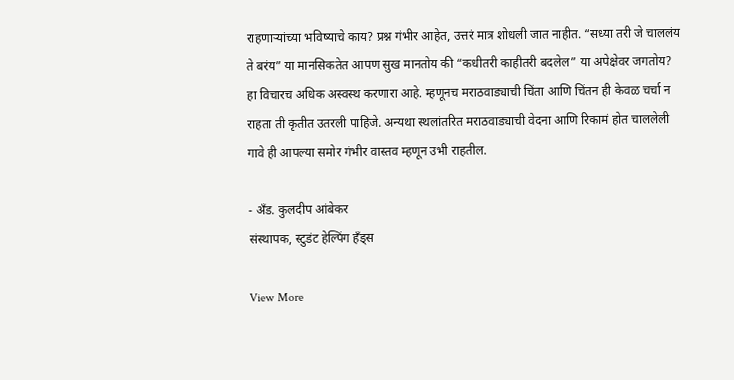राहणाऱ्यांच्या भविष्याचे काय? प्रश्न गंभीर आहेत, उत्तरं मात्र शोधली जात नाहीत. “सध्या तरी जे चाललंय ते बरंय” या मानसिकतेत आपण सुख मानतोय की “कधीतरी काहीतरी बदलेल” या अपेक्षेवर जगतोय? हा विचारच अधिक अस्वस्थ करणारा आहे. म्हणूनच मराठवाड्याची चिंता आणि चिंतन ही केवळ चर्चा न राहता ती कृतीत उतरली पाहिजे. अन्यथा स्थलांतरित मराठवाड्याची वेदना आणि रिकामं होत चाललेली गावे ही आपल्या समोर गंभीर वास्तव म्हणून उभी राहतील.

- अँड. कुलदीप आंबेकर
संस्थापक, स्टुडंट हेल्पिंग हँड्स

View More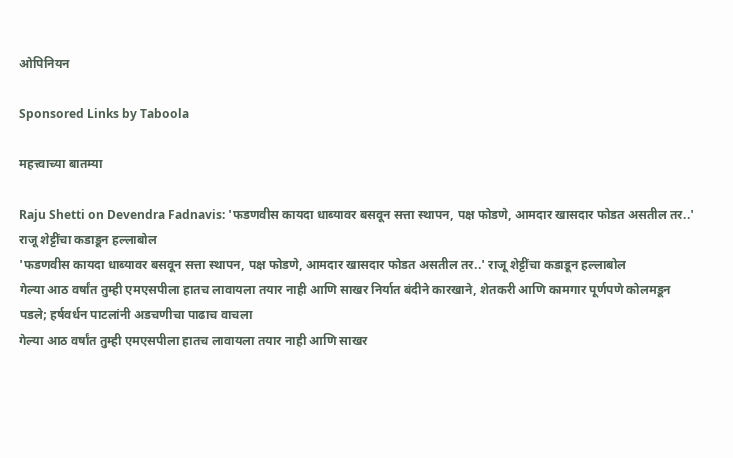ओपिनियन

Sponsored Links by Taboola

महत्त्वाच्या बातम्या

Raju Shetti on Devendra Fadnavis: 'फडणवीस कायदा धाब्यावर बसवून सत्ता स्थापन, पक्ष फोडणे, आमदार खासदार फोडत असतील तर..' राजू शेट्टींचा कडाडून हल्लाबोल
'फडणवीस कायदा धाब्यावर बसवून सत्ता स्थापन, पक्ष फोडणे, आमदार खासदार फोडत असतील तर..' राजू शेट्टींचा कडाडून हल्लाबोल
गेल्या आठ वर्षांत तुम्ही एमएसपीला हातच लावायला तयार नाही आणि साखर निर्यात बंदीने कारखाने, शेतकरी आणि कामगार पूर्णपणे कोलमडून पडले; हर्षवर्धन पाटलांनी अडचणीचा पाढाच वाचला
गेल्या आठ वर्षांत तुम्ही एमएसपीला हातच लावायला तयार नाही आणि साखर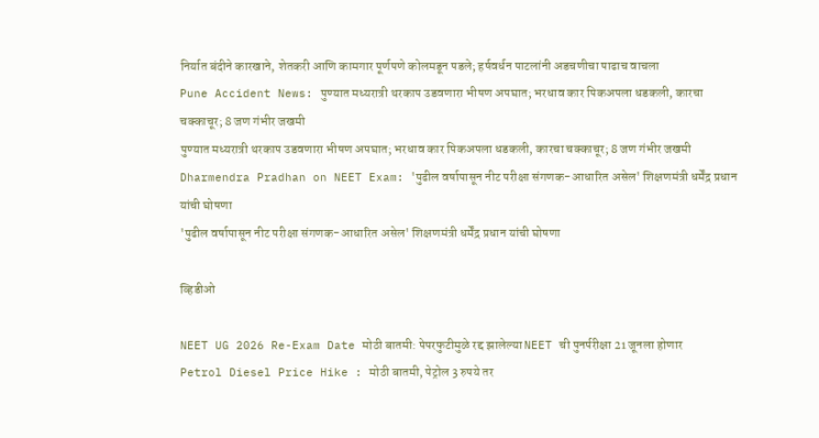निर्यात बंदीने कारखाने, शेतकरी आणि कामगार पूर्णपणे कोलमडून पडले; हर्षवर्धन पाटलांनी अडचणीचा पाढाच वाचला
Pune Accident News: पुण्यात मध्यरात्री थरकाप उडवणारा भीषण अपघात; भरधाव कार पिकअपला धडकली, कारचा चक्काचूर; 8 जण गंभीर जखमी
पुण्यात मध्यरात्री थरकाप उडवणारा भीषण अपघात; भरधाव कार पिकअपला धडकली, कारचा चक्काचूर; 8 जण गंभीर जखमी
Dharmendra Pradhan on NEET Exam: 'पुढील वर्षापासून नीट परीक्षा संगणक-आधारित असेल' शिक्षणमंत्री धर्मेंद्र प्रधान यांची घोषणा
'पुढील वर्षापासून नीट परीक्षा संगणक-आधारित असेल' शिक्षणमंत्री धर्मेंद्र प्रधान यांची घोषणा

व्हिडीओ

NEET UG 2026 Re-Exam Date मोठी बातमी: पेपरफुटीमुळे रद्द झालेल्या NEET ची पुनर्परीक्षा 21 जूनला होणार
Petrol Diesel Price Hike : मोठी बातमी, पेट्रोल 3 रुपये तर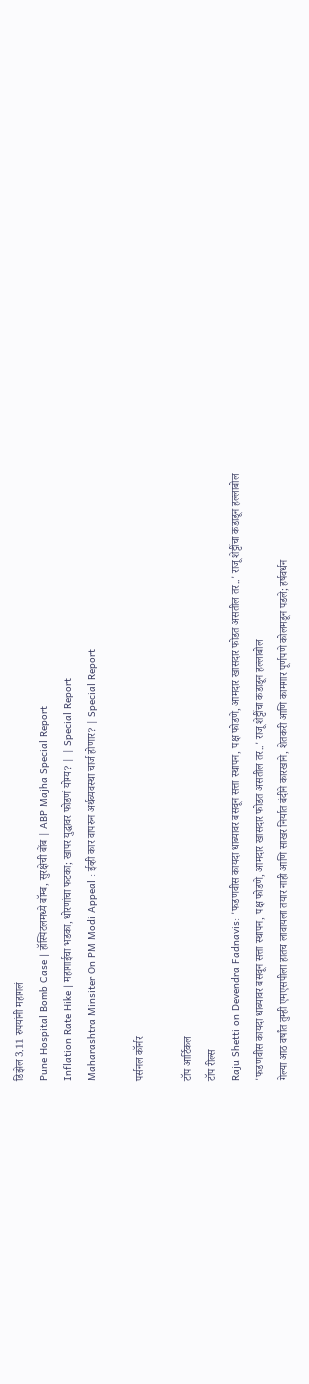डिझेल 3.11 रुपयांनी महागलं
Pune Hospital Bomb Case | हॉस्पिटलमध्ये बॉम्ब, सुरक्षेची बोंब | ABP Majha Special Report
Inflation Rate Hike | महागाईचा भडका, धोरणांचा फटका; खापर युद्धावर फोडणं योग्य? | | Special Report
Maharashtra Minsiter On PM Modi Appeal : ईव्ही कार वापरुन अर्थव्यवस्था चार्ज होणार? | Special Report

पर्सनल कॉर्नर

टॉप आर्टिकल
टॉप रील्स
Raju Shetti on Devendra Fadnavis: 'फडणवीस कायदा धाब्यावर बसवून सत्ता स्थापन, पक्ष फोडणे, आमदार खासदार फोडत असतील तर..' राजू शेट्टींचा कडाडून हल्लाबोल
'फडणवीस कायदा धाब्यावर बसवून सत्ता स्थापन, पक्ष फोडणे, आमदार खासदार फोडत असतील तर..' राजू शेट्टींचा कडाडून हल्लाबोल
गेल्या आठ वर्षांत तुम्ही एमएसपीला हातच लावायला तयार नाही आणि साखर निर्यात बंदीने कारखाने, शेतकरी आणि कामगार पूर्णपणे कोलमडून पडले; हर्षवर्धन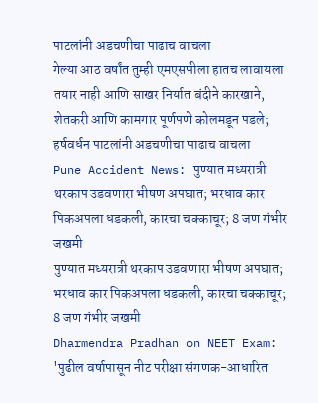पाटलांनी अडचणीचा पाढाच वाचला
गेल्या आठ वर्षांत तुम्ही एमएसपीला हातच लावायला तयार नाही आणि साखर निर्यात बंदीने कारखाने, शेतकरी आणि कामगार पूर्णपणे कोलमडून पडले; हर्षवर्धन पाटलांनी अडचणीचा पाढाच वाचला
Pune Accident News: पुण्यात मध्यरात्री थरकाप उडवणारा भीषण अपघात; भरधाव कार पिकअपला धडकली, कारचा चक्काचूर; 8 जण गंभीर जखमी
पुण्यात मध्यरात्री थरकाप उडवणारा भीषण अपघात; भरधाव कार पिकअपला धडकली, कारचा चक्काचूर; 8 जण गंभीर जखमी
Dharmendra Pradhan on NEET Exam: 'पुढील वर्षापासून नीट परीक्षा संगणक-आधारित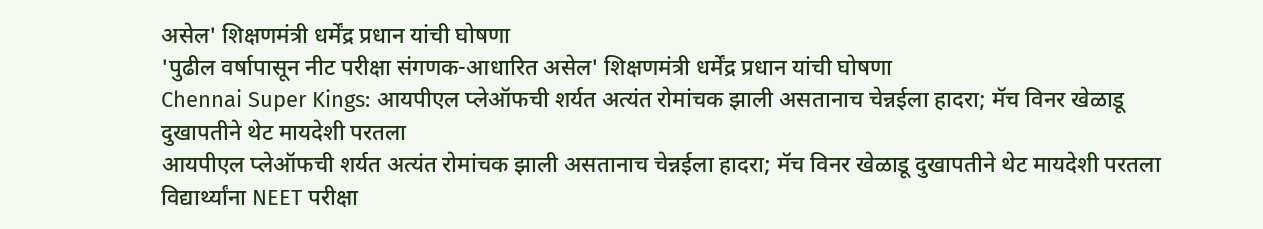असेल' शिक्षणमंत्री धर्मेंद्र प्रधान यांची घोषणा
'पुढील वर्षापासून नीट परीक्षा संगणक-आधारित असेल' शिक्षणमंत्री धर्मेंद्र प्रधान यांची घोषणा
Chennai Super Kings: आयपीएल प्लेऑफची शर्यत अत्यंत रोमांचक झाली असतानाच चेन्नईला हादरा; मॅच विनर खेळाडू दुखापतीने थेट मायदेशी परतला
आयपीएल प्लेऑफची शर्यत अत्यंत रोमांचक झाली असतानाच चेन्नईला हादरा; मॅच विनर खेळाडू दुखापतीने थेट मायदेशी परतला
विद्यार्थ्यांना NEET परीक्षा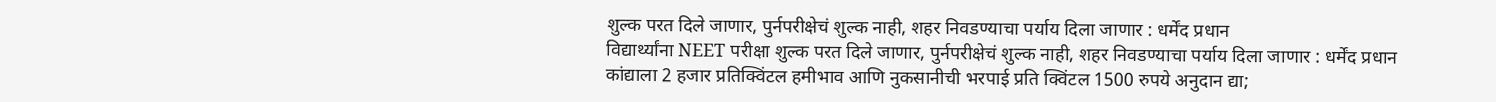शुल्क परत दिले जाणार, पुर्नपरीक्षेचं शुल्क नाही, शहर निवडण्याचा पर्याय दिला जाणार : धर्मेंद प्रधान
विद्यार्थ्यांना NEET परीक्षा शुल्क परत दिले जाणार, पुर्नपरीक्षेचं शुल्क नाही, शहर निवडण्याचा पर्याय दिला जाणार : धर्मेंद प्रधान
कांद्याला 2 हजार प्रतिक्विंटल हमीभाव आणि नुकसानीची भरपाई प्रति क्विंटल 1500 रुपये अनुदान द्या;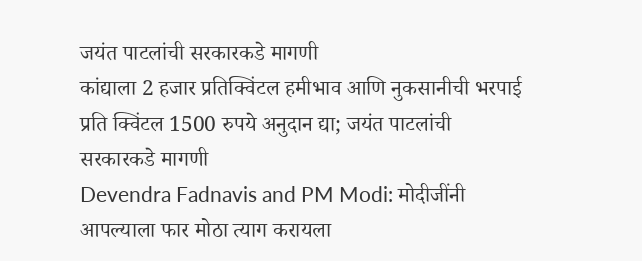जयंत पाटलांची सरकारकडे मागणी
कांद्याला 2 हजार प्रतिक्विंटल हमीभाव आणि नुकसानीची भरपाई प्रति क्विंटल 1500 रुपये अनुदान द्या; जयंत पाटलांची सरकारकडे मागणी
Devendra Fadnavis and PM Modi: मोदीजींनी आपल्याला फार मोठा त्याग करायला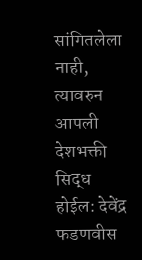सांगितलेला नाही, त्यावरुन आपली देशभक्ती सिद्ध होईल: देवेंद्र फडणवीस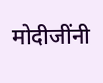मोदीजींनी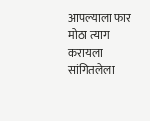आपल्याला फार मोठा त्याग करायला सांगितलेला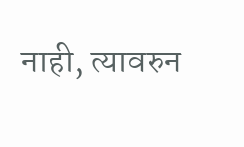नाही, त्यावरुन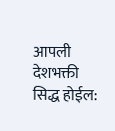आपली देशभक्ती सिद्ध होईल: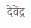देवेंद्र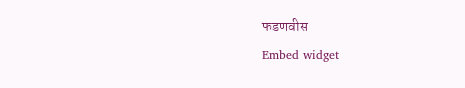फडणवीस
Embed widget